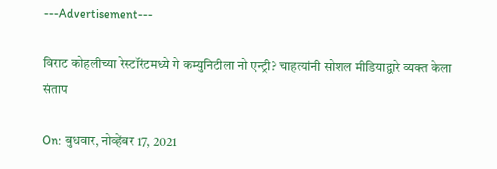---Advertisement---

विराट कोहलीच्या रेस्टॉरंटमध्ये गे कम्युनिटीला नो एन्ट्री? चाहत्यांनी सोशल मीडियाद्वारे व्यक्त केला संताप

On: बुधवार, नोव्हेंबर 17, 2021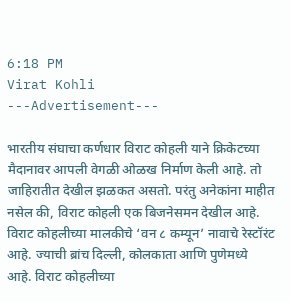6:18 PM
Virat Kohli
---Advertisement---

भारतीय संघाचा कर्णधार विराट कोहली याने क्रिकेटच्या मैदानावर आपली वेगळी ओळख निर्माण केली आहे. तो जाहिरातीत देखील झळकत असतो. परंतु अनेकांना माहीत नसेल की, विराट कोहली एक बिजनेसमन देखील आहे. विराट कोहलीच्या मालकीचे ‘वन ८ कम्यून’ नावाचे रेस्टॉरंट आहे. ज्याची ब्रांच दिल्ली, कोलकाता आणि पुणेमध्ये आहे. विराट कोहलीच्या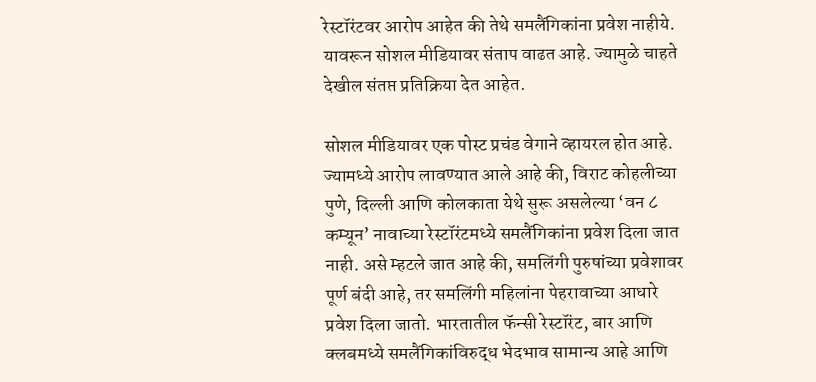रेस्टॉरंटवर आरोप आहेत की तेथे समलैंगिकांना प्रवेश नाहीये. यावरून सोशल मीडियावर संताप वाढत आहे. ज्यामुळे चाहते देखील संतप्त प्रतिक्रिया देत आहेत.

सोशल मीडियावर एक पोस्ट प्रचंड वेगाने व्हायरल होत आहे. ज्यामध्ये आरोप लावण्यात आले आहे की, विराट कोहलीच्या पुणे, दिल्ली आणि कोलकाता येथे सुरू असलेल्या ‘वन ८ कम्यून’ नावाच्या रेस्टॉरंटमध्ये समलैंगिकांना प्रवेश दिला जात नाही. असे म्हटले जात आहे की, समलिंगी पुरुषांच्या प्रवेशावर पूर्ण बंदी आहे, तर समलिंगी महिलांना पेहरावाच्या आधारे प्रवेश दिला जातो. भारतातील फॅन्सी रेस्टॉरंट, बार आणि क्लबमध्ये समलैंगिकांविरुद्ध भेदभाव सामान्य आहे आणि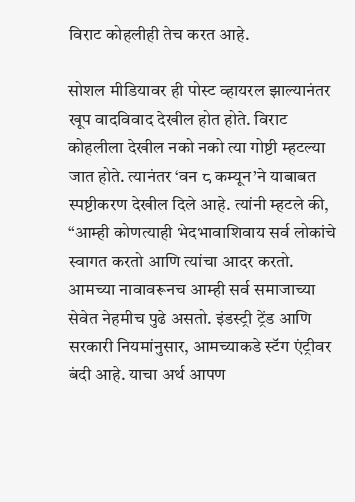विराट कोहलीही तेच करत आहे.

सोशल मीडियावर ही पोस्ट व्हायरल झाल्यानंतर खूप वादविवाद देखील होत होते. विराट कोहलीला देखील नको नको त्या गोष्टी म्हटल्या जात होते. त्यानंतर ‘वन ८ कम्यून’ने याबाबत स्पष्टीकरण देखील दिले आहे. त्यांनी म्हटले की, “आम्ही कोणत्याही भेदभावाशिवाय सर्व लोकांचे स्वागत करतो आणि त्यांचा आदर करतो. आमच्या नावावरूनच आम्ही सर्व समाजाच्या सेवेत नेहमीच पुढे असतो. इंडस्ट्री ट्रेंड आणि सरकारी नियमांनुसार, आमच्याकडे स्टॅग एंट्रीवर बंदी आहे. याचा अर्थ आपण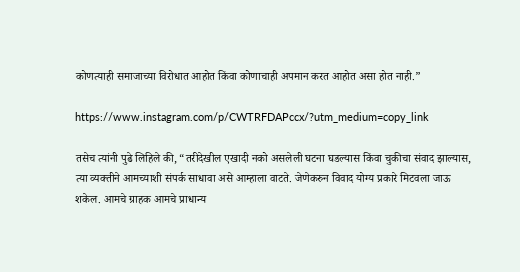कोणत्याही समाजाच्या विरोधात आहोत किंवा कोणाचाही अपमान करत आहोत असा होत नाही.”

https://www.instagram.com/p/CWTRFDAPccx/?utm_medium=copy_link

तसेच त्यांनी पुढे लिहिले की, “तरीदेखील एखादी नको असलेली घटना घडल्यास किंवा चुकीचा संवाद झाल्यास, त्या व्यक्तीने आमच्याशी संपर्क साधावा असे आम्हाला वाटते. जेणेकरुन विवाद योग्य प्रकारे मिटवला जाऊ शकेल. आमचे ग्राहक आमचे प्राधान्य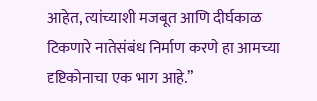आहेत, त्यांच्याशी मजबूत आणि दीर्घकाळ टिकणारे नातेसंबंध निर्माण करणे हा आमच्या दृष्टिकोनाचा एक भाग आहे.”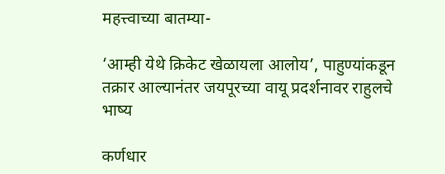महत्त्वाच्या बातम्या-

‘आम्ही येथे क्रिकेट खेळायला आलोय’, पाहुण्यांकडून तक्रार आल्यानंतर जयपूरच्या वायू प्रदर्शनावर राहुलचे भाष्य

कर्णधार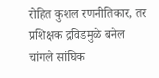रोहित कुशल रणनीतिकार, तर प्रशिक्षक द्रविडमुळे बनेल चांगले सांघिक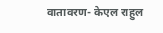वातावरण- केएल राहुल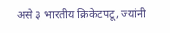असे ३ भारतीय क्रिकेटपटू, ज्यांनी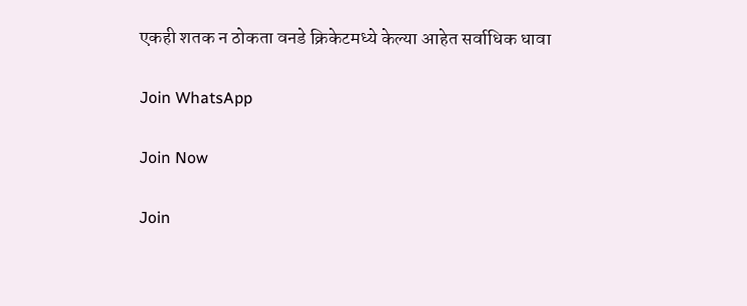एकही शतक न ठोकता वनडे क्रिकेटमध्ये केल्या आहेत सर्वाधिक धावा

Join WhatsApp

Join Now

Join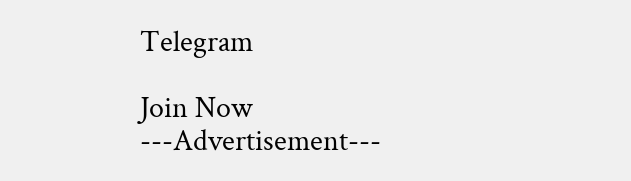Telegram

Join Now
---Advertisement---